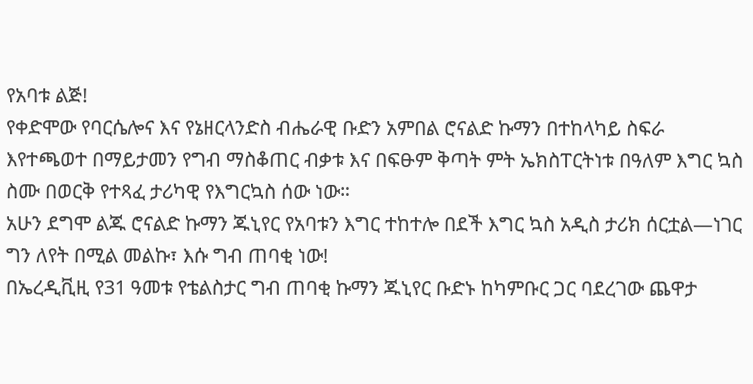የአባቱ ልጅ!
የቀድሞው የባርሴሎና እና የኔዘርላንድስ ብሔራዊ ቡድን አምበል ሮናልድ ኩማን በተከላካይ ስፍራ እየተጫወተ በማይታመን የግብ ማስቆጠር ብቃቱ እና በፍፁም ቅጣት ምት ኤክስፐርትነቱ በዓለም እግር ኳስ ስሙ በወርቅ የተጻፈ ታሪካዊ የእግርኳስ ሰው ነው።
አሁን ደግሞ ልጁ ሮናልድ ኩማን ጁኒየር የአባቱን እግር ተከተሎ በደች እግር ኳስ አዲስ ታሪክ ሰርቷል—ነገር ግን ለየት በሚል መልኩ፣ እሱ ግብ ጠባቂ ነው!
በኤረዲቪዚ የ31 ዓመቱ የቴልስታር ግብ ጠባቂ ኩማን ጁኒየር ቡድኑ ከካምቡር ጋር ባደረገው ጨዋታ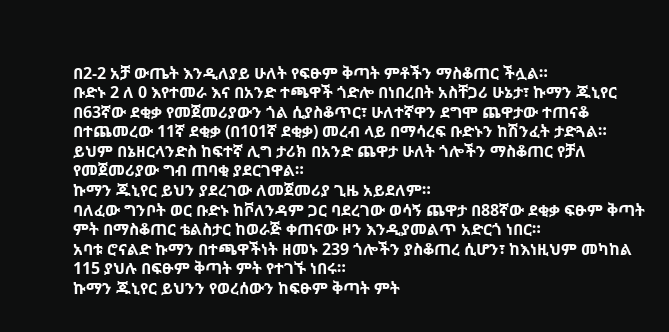በ2-2 አቻ ውጤት እንዲለያይ ሁለት የፍፁም ቅጣት ምቶችን ማስቆጠር ችሏል።
ቡድኑ 2 ለ 0 እየተመራ እና በአንድ ተጫዋች ጎድሎ በነበረበት አስቸጋሪ ሁኔታ፣ ኩማን ጁኒየር በ63ኛው ደቂቃ የመጀመሪያውን ጎል ሲያስቆጥር፣ ሁለተኛዋን ደግሞ ጨዋታው ተጠናቆ በተጨመረው 11ኛ ደቂቃ (በ101ኛ ደቂቃ) መረብ ላይ በማሳረፍ ቡድኑን ከሽንፈት ታድጓል።
ይህም በኔዘርላንድስ ከፍተኛ ሊግ ታሪክ በአንድ ጨዋታ ሁለት ጎሎችን ማስቆጠር የቻለ የመጀመሪያው ግብ ጠባቂ ያደርገዋል።
ኩማን ጁኒየር ይህን ያደረገው ለመጀመሪያ ጊዜ አይደለም።
ባለፈው ግንቦት ወር ቡድኑ ከቮለንዳም ጋር ባደረገው ወሳኝ ጨዋታ በ88ኛው ደቂቃ ፍፁም ቅጣት ምት በማስቆጠር ቴልስታር ከወራጅ ቀጠናው ዞን እንዲያመልጥ አድርጎ ነበር።
አባቱ ሮናልድ ኩማን በተጫዋችነት ዘመኑ 239 ጎሎችን ያስቆጠረ ሲሆን፣ ከእነዚህም መካከል 115 ያህሉ በፍፁም ቅጣት ምት የተገኙ ነበሩ።
ኩማን ጁኒየር ይህንን የወረሰውን ከፍፁም ቅጣት ምት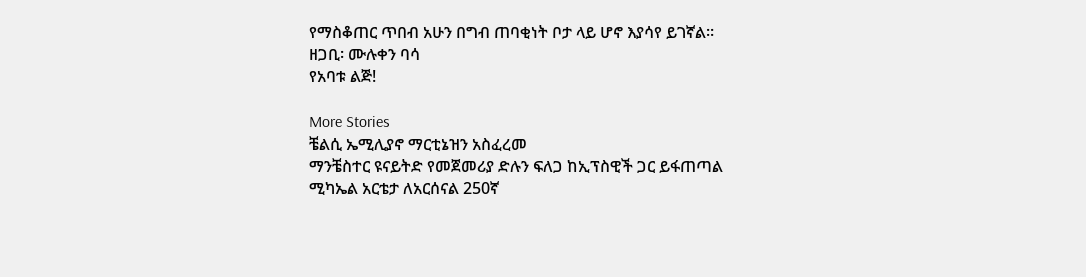የማስቆጠር ጥበብ አሁን በግብ ጠባቂነት ቦታ ላይ ሆኖ እያሳየ ይገኛል።
ዘጋቢ፡ ሙሉቀን ባሳ
የአባቱ ልጅ!

More Stories
ቼልሲ ኤሚሊያኖ ማርቲኔዝን አስፈረመ
ማንቼስተር ዩናይትድ የመጀመሪያ ድሉን ፍለጋ ከኢፕስዊች ጋር ይፋጠጣል
ሚካኤል አርቴታ ለአርሰናል 250ኛ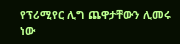የፕሪሚየር ሊግ ጨዋታቸውን ሊመሩ ነው